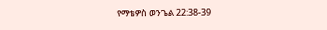የማቴዎስ ወንጌል 22:38-39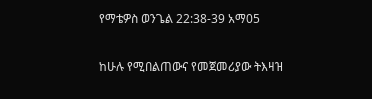የማቴዎስ ወንጌል 22:38-39 አማ05

ከሁሉ የሚበልጠውና የመጀመሪያው ትእዛዝ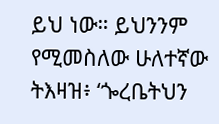ይህ ነው። ይህንንም የሚመስለው ሁለተኛው ትእዛዝ፥ ‘ጐረቤትህን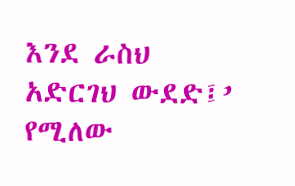እንደ ራስህ አድርገህ ውደድ፤’ የሚለው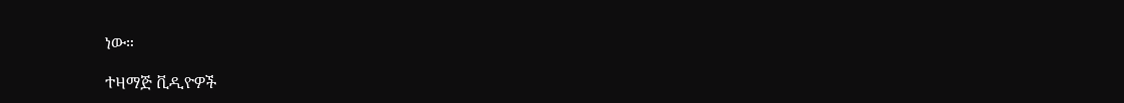ነው።

ተዛማጅ ቪዲዮዎች